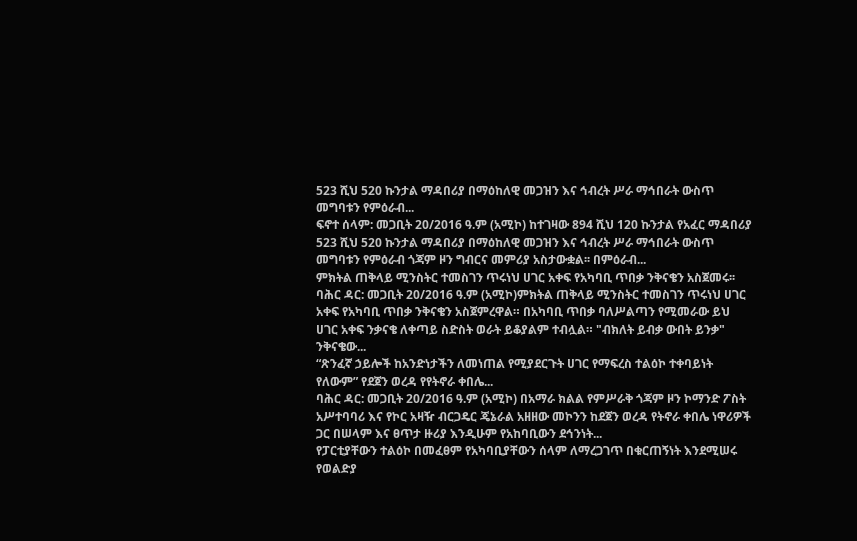523 ሺህ 520 ኩንታል ማዳበሪያ በማዕከለዊ መጋዝን እና ኅብረት ሥራ ማኅበራት ውስጥ መግባቱን የምዕራብ...
ፍኖተ ሰላም: መጋቢት 20/2016 ዓ.ም (አሚኮ) ከተገዛው 894 ሺህ 120 ኩንታል የአፈር ማዳበሪያ 523 ሺህ 520 ኩንታል ማዳበሪያ በማዕከለዊ መጋዝን እና ኅብረት ሥራ ማኅበራት ውስጥ መግባቱን የምዕራብ ጎጃም ዞን ግብርና መምሪያ አስታውቋል፡፡ በምዕራብ...
ምክትል ጠቅላይ ሚንስትር ተመስገን ጥሩነህ ሀገር አቀፍ የአካባቢ ጥበቃ ንቅናቄን አስጀመሩ፡፡
ባሕር ዳር: መጋቢት 20/2016 ዓ.ም (አሚኮ)ምክትል ጠቅላይ ሚንስትር ተመስገን ጥሩነህ ሀገር አቀፍ የአካባቢ ጥበቃ ንቅናቄን አስጀምረዋል። በአካባቢ ጥበቃ ባለሥልጣን የሚመራው ይህ ሀገር አቀፍ ንቃናቄ ለቀጣይ ስድስት ወራት ይቆያልም ተብሏል። "ብክለት ይብቃ ውበት ይንቃ" ንቅናቄው...
“ጽንፈኛ ኃይሎች ከአንድነታችን ለመነጠል የሚያደርጉት ሀገር የማፍረስ ተልዕኮ ተቀባይነት የለውም” የደጀን ወረዳ የየትኖራ ቀበሌ...
ባሕር ዳር: መጋቢት 20/2016 ዓ.ም (አሚኮ) በአማራ ክልል የምሥራቅ ጎጃም ዞን ኮማንድ ፖስት አሥተባባሪ እና የኮር አዛዥ ብርጋዴር ጄኔራል አዘዘው መኮንን ከደጀን ወረዳ የትኖራ ቀበሌ ነዋሪዎች ጋር በሠላም እና ፀጥታ ዙሪያ እንዲሁም የአከባቢውን ደኅንነት...
የፓርቲያቸውን ተልዕኮ በመፈፀም የአካባቢያቸውን ሰላም ለማረጋገጥ በቁርጠኝነት እንደሚሠሩ የወልድያ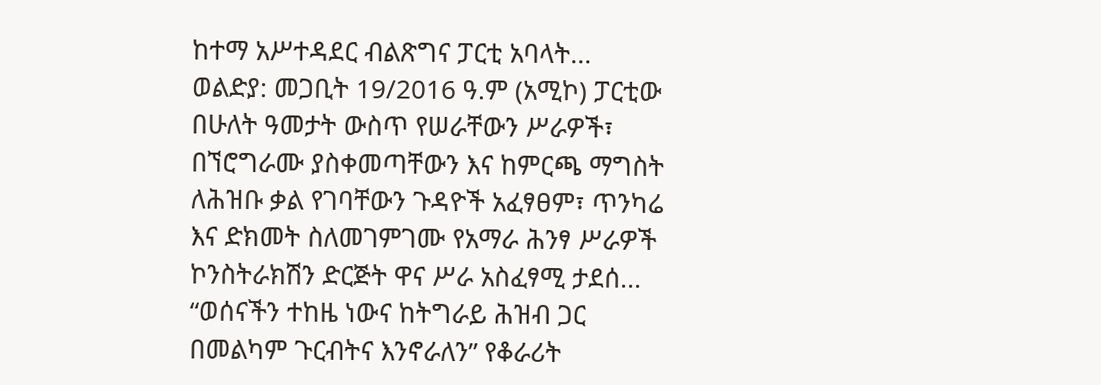ከተማ አሥተዳደር ብልጽግና ፓርቲ አባላት...
ወልድያ: መጋቢት 19/2016 ዓ.ም (አሚኮ) ፓርቲው በሁለት ዓመታት ውስጥ የሠራቸውን ሥራዎች፣ በኘሮግራሙ ያስቀመጣቸውን እና ከምርጫ ማግስት ለሕዝቡ ቃል የገባቸውን ጉዳዮች አፈፃፀም፣ ጥንካሬ እና ድክመት ስለመገምገሙ የአማራ ሕንፃ ሥራዎች ኮንስትራክሽን ድርጅት ዋና ሥራ አስፈፃሚ ታደሰ...
“ወሰናችን ተከዜ ነውና ከትግራይ ሕዝብ ጋር በመልካም ጉርብትና እንኖራለን” የቆራሪት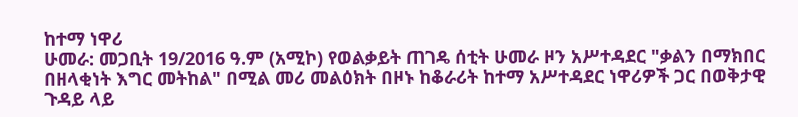ከተማ ነዋሪ
ሁመራ: መጋቢት 19/2016 ዓ.ም (አሚኮ) የወልቃይት ጠገዴ ሰቲት ሁመራ ዞን አሥተዳደር "ቃልን በማክበር በዘላቂነት እግር መትከል" በሚል መሪ መልዕክት በዞኑ ከቆራሪት ከተማ አሥተዳደር ነዋሪዎች ጋር በወቅታዊ ጉዳይ ላይ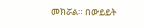መክሯል። በውይይት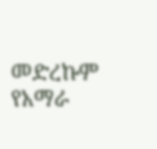መድረኩም የአማራ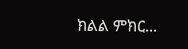ክልል ምክር...